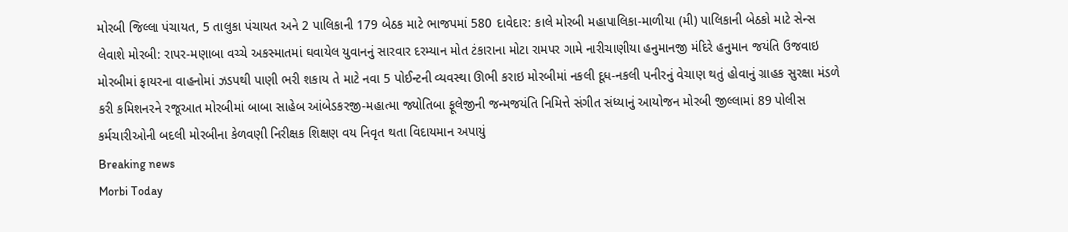મોરબી જિલ્લા પંચાયત, 5 તાલુકા પંચાયત અને 2 પાલિકાની 179 બેઠક માટે ભાજપમાં 580 દાવેદાર: કાલે મોરબી મહાપાલિકા-માળીયા (મી) પાલિકાની બેઠકો માટે સેન્સ લેવાશે મોરબી: રાપર-મણાબા વચ્ચે અકસ્માતમાં ઘવાયેલ યુવાનનું સારવાર દરમ્યાન મોત ટંકારાના મોટા રામપર ગામે નારીચાણીયા હનુમાનજી મંદિરે હનુમાન જયંતિ ઉજવાઇ મોરબીમાં ફાયરના વાહનોમાં ઝડપથી પાણી ભરી શકાય તે માટે નવા 5 પોઈન્ટની વ્યવસ્થા ઊભી કરાઇ મોરબીમાં નકલી દૂધ-નકલી પનીરનું વેચાણ થતું હોવાનું ગ્રાહક સુરક્ષા મંડળે કરી કમિશનરને રજૂઆત મોરબીમાં બાબા સાહેબ આંબેડકરજી-મહાત્મા જ્યોતિબા ફૂલેજીની જન્મજયંતિ નિમિત્તે સંગીત સંધ્યાનું આયોજન મોરબી જીલ્લામાં 89 પોલીસ કર્મચારીઓની બદલી મોરબીના કેળવણી નિરીક્ષક શિક્ષણ વય નિવૃત થતા વિદાયમાન અપાયું
Breaking news
Morbi Today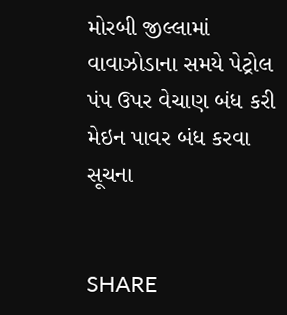મોરબી જીલ્લામાં વાવાઝોડાના સમયે પેટ્રોલ પંપ ઉપર વેચાણ બંધ કરી મેઇન પાવર બંધ કરવા સૂચના


SHARE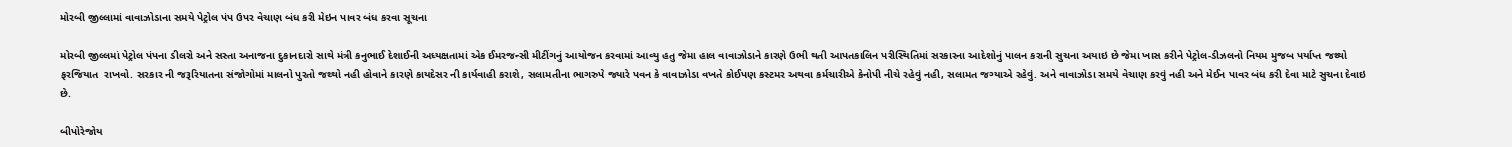મોરબી જીલ્લામાં વાવાઝોડાના સમયે પેટ્રોલ પંપ ઉપર વેચાણ બંધ કરી મેઇન પાવર બંધ કરવા સૂચના

મોરબી જીલ્લમાં પેટ્રોલ પંપના ડીલરો અને સસ્તા અનાજના દુકાનદારો સાથે મંત્રી કનુભાઈ દેશાઈની અધ્યક્ષતામાં એક ઈમરજન્સી મીટીંગનું આયોજન કરવામાં આવ્યુ હતુ જેમા હાલ વાવાઝોડાને કારણે ઉભી થતી આપતકાલિન પરીસ્થિતિમાં સરકારના આદેશોનું પાલન કરાની સુચના અયાઇ છે જેમા ખાસ કરીને પેટ્રોલ-ડીઝલનો નિયમ મુજબ પર્યાપ્ત જથ્થો ફરજિયાત  રાખવો. સરકાર ની જરૂરિયાતના સંજોગોમાં માલનો પુરતો જથ્થો નહી હોવાને કારણે કાયદેસર ની કાર્યવાહી કરાશે, સલામતીના ભાગરુપે જ્યારે પવન કે વાવાઝોડા વખતે કોઈપણ કસ્ટમર અથવા કર્મચારીએ કેનોપી નીચે રહેવું નહી, સલામત જગ્યાએ રહેવું. અને વાવાઝોડા સમયે વેચાણ કરવું નહી અને મેઈન પાવર બંધ કરી દેવા માટે સુચના દેવાઇ છે.

બીપોરેજોય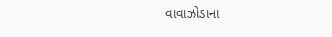વાવાઝોડાના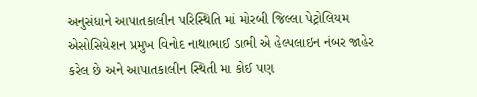અનુસંધાને આપાતકાલીન પરિસ્થિતિ માં મોરબી જિલ્લા પેટ્રોલિયમ એસોસિયેશન પ્રમુખ વિનોદ નાથાભાઈ ડાભી એ હેલ્પલાઇન નંબર જાહેર કરેલ છે અને આપાતકાલીન સ્થિતી મા કોઈ પણ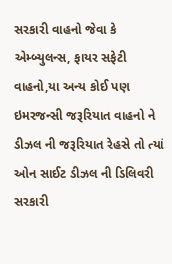સરકારી વાહનો જેવા કે એમ્બ્યુલન્સ, ફાયર સફેટી વાહનો,યા અન્ય કોઈ પણ ઇમરજન્સી જરૂરિયાત વાહનો ને ડીઝલ ની જરૂરિયાત રેહસે તો ત્યાં ઓન સાઈટ ડીઝલ ની ડિલિવરી સરકારી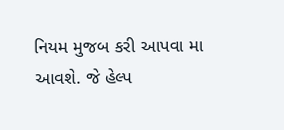નિયમ મુજબ કરી આપવા મા આવશે. જે હેલ્પ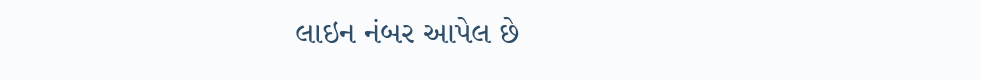લાઇન નંબર આપેલ છે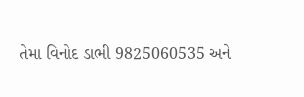તેમા વિનોદ ડાભી 9825060535 અને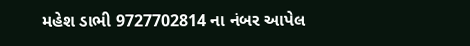મહેશ ડાભી 9727702814 ના નંબર આપેલ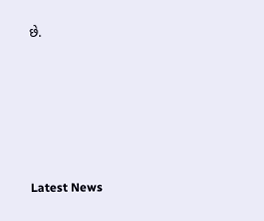છે.






Latest News